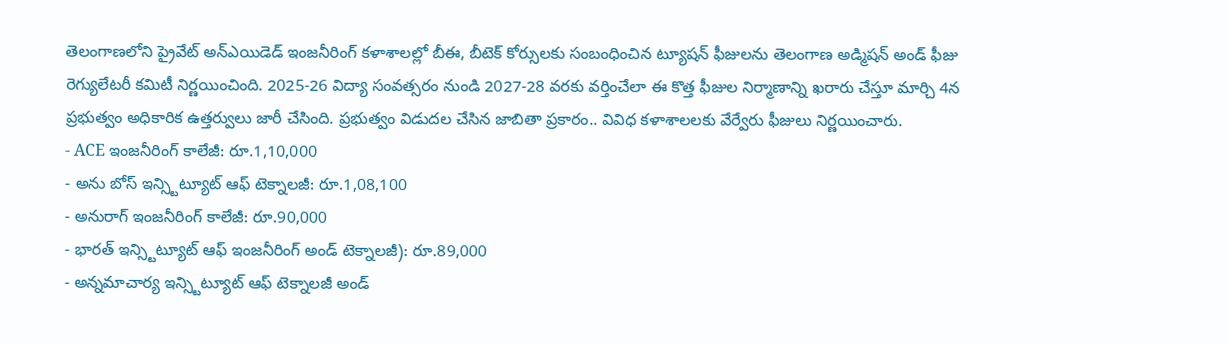తెలంగాణలోని ప్రైవేట్ అన్ఎయిడెడ్ ఇంజనీరింగ్ కళాశాలల్లో బీఈ, బీటెక్ కోర్సులకు సంబంధించిన ట్యూషన్ ఫీజులను తెలంగాణ అడ్మిషన్ అండ్ ఫీజు రెగ్యులేటరీ కమిటీ నిర్ణయించింది. 2025-26 విద్యా సంవత్సరం నుండి 2027-28 వరకు వర్తించేలా ఈ కొత్త ఫీజుల నిర్మాణాన్ని ఖరారు చేస్తూ మార్చి 4న ప్రభుత్వం అధికారిక ఉత్తర్వులు జారీ చేసింది. ప్రభుత్వం విడుదల చేసిన జాబితా ప్రకారం.. వివిధ కళాశాలలకు వేర్వేరు ఫీజులు నిర్ణయించారు.
- ACE ఇంజనీరింగ్ కాలేజీ: రూ.1,10,000
- అను బోస్ ఇన్స్టిట్యూట్ ఆఫ్ టెక్నాలజీ: రూ.1,08,100
- అనురాగ్ ఇంజనీరింగ్ కాలేజీ: రూ.90,000
- భారత్ ఇన్స్టిట్యూట్ ఆఫ్ ఇంజనీరింగ్ అండ్ టెక్నాలజీ): రూ.89,000
- అన్నమాచార్య ఇన్స్టిట్యూట్ ఆఫ్ టెక్నాలజీ అండ్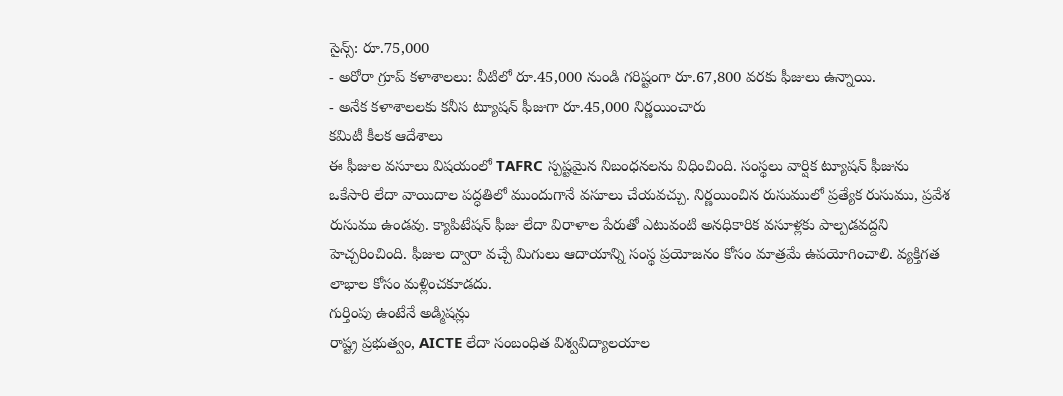సైన్స్: రూ.75,000
- అరోరా గ్రూప్ కళాశాలలు: వీటిలో రూ.45,000 నుండి గరిష్టంగా రూ.67,800 వరకు ఫీజులు ఉన్నాయి.
- అనేక కళాశాలలకు కనీస ట్యూషన్ ఫీజుగా రూ.45,000 నిర్ణయించారు
కమిటీ కీలక ఆదేశాలు
ఈ ఫీజుల వసూలు విషయంలో TAFRC స్పష్టమైన నిబంధనలను విధించింది. సంస్థలు వార్షిక ట్యూషన్ ఫీజును ఒకేసారి లేదా వాయిదాల పద్ధతిలో ముందుగానే వసూలు చేయవచ్చు. నిర్ణయించిన రుసుములో ప్రత్యేక రుసుము, ప్రవేశ రుసుము ఉండవు. క్యాపిటేషన్ ఫీజు లేదా విరాళాల పేరుతో ఎటువంటి అనధికారిక వసూళ్లకు పాల్పడవద్దని హెచ్చరించింది. ఫీజుల ద్వారా వచ్చే మిగులు ఆదాయాన్ని సంస్థ ప్రయోజనం కోసం మాత్రమే ఉపయోగించాలి. వ్యక్తిగత లాభాల కోసం మళ్లించకూడదు.
గుర్తింపు ఉంటేనే అడ్మిషన్లు
రాష్ట్ర ప్రభుత్వం, AICTE లేదా సంబంధిత విశ్వవిద్యాలయాల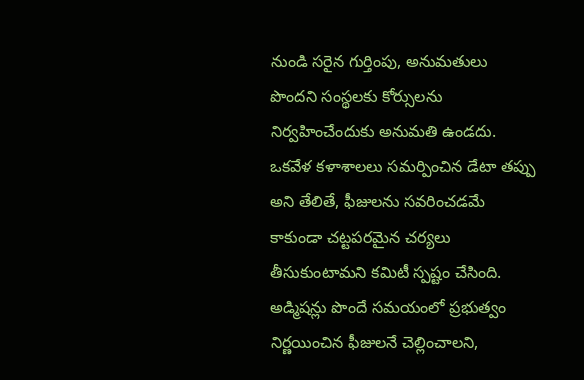నుండి సరైన గుర్తింపు, అనుమతులు పొందని సంస్థలకు కోర్సులను నిర్వహించేందుకు అనుమతి ఉండదు. ఒకవేళ కళాశాలలు సమర్పించిన డేటా తప్పు అని తేలితే, ఫీజులను సవరించడమే కాకుండా చట్టపరమైన చర్యలు తీసుకుంటామని కమిటీ స్పష్టం చేసింది. అడ్మిషన్లు పొందే సమయంలో ప్రభుత్వం నిర్ణయించిన ఫీజులనే చెల్లించాలని,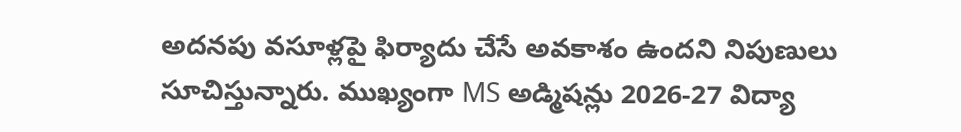అదనపు వసూళ్లపై ఫిర్యాదు చేసే అవకాశం ఉందని నిపుణులు సూచిస్తున్నారు. ముఖ్యంగా MS అడ్మిషన్లు 2026-27 విద్యా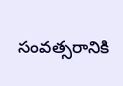సంవత్సరానికి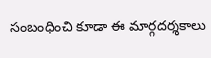సంబంధించి కూడా ఈ మార్గదర్శకాలు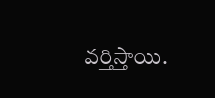వర్తిస్తాయి.